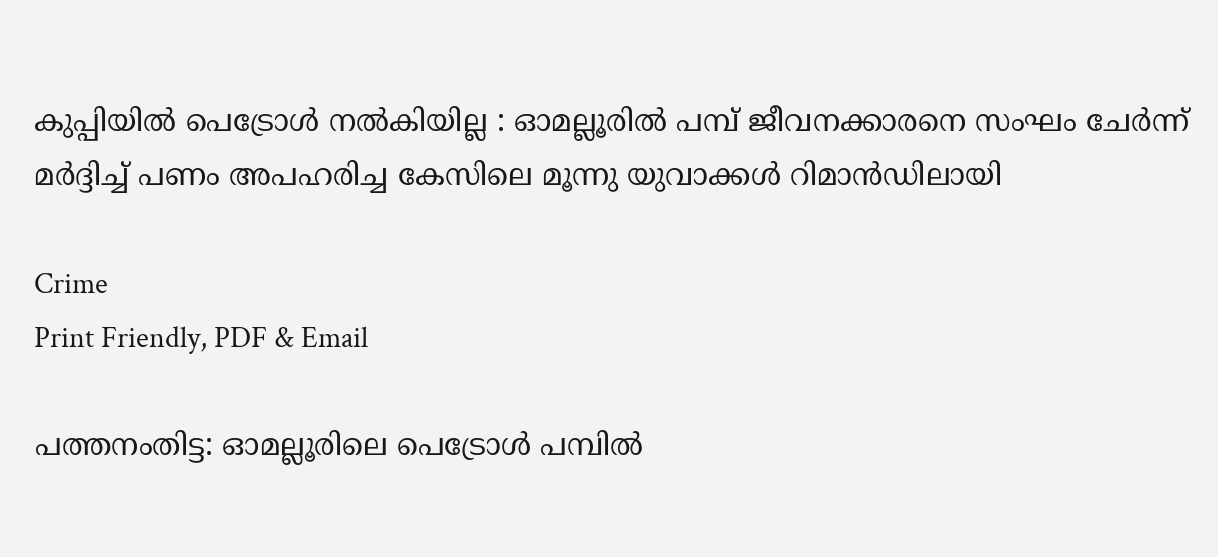കുപ്പിയിൽ പെട്രോൾ നൽകിയില്ല : ഓമല്ലൂരിൽ പമ്പ് ജീവനക്കാരനെ സംഘം ചേർന്ന് മർദ്ദിച്ച് പണം അപഹരിച്ച കേസിലെ മൂന്നു യുവാക്കൾ റിമാൻഡിലായി

Crime
Print Friendly, PDF & Email

പത്തനംതിട്ട: ഓമല്ലൂരിലെ പെട്രോൾ പമ്പിൽ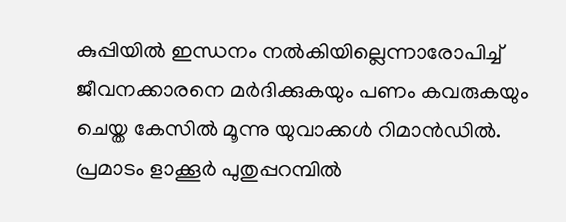കുപ്പിയിൽ ഇന്ധനം നൽകിയില്ലെന്നാരോപിച്ച് ജീവനക്കാരനെ മർദിക്കുകയും പണം കവരുകയും ചെയ്ത കേസിൽ മൂന്നു യുവാക്കൾ റിമാൻഡിൽ. പ്രമാടം ളാക്കൂർ പുതുപ്പറമ്പിൽ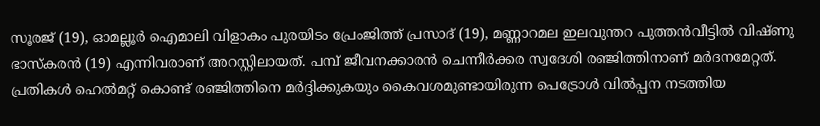സൂരജ് (19), ഓമല്ലൂർ ഐമാലി വിളാകം പുരയിടം പ്രേംജിത്ത് പ്രസാദ് (19), മണ്ണാറമല ഇലവുന്തറ പുത്തൻവീട്ടിൽ വിഷ്ണു ഭാസ്‌കരൻ (19) എന്നിവരാണ് അറസ്റ്റിലായത്. പമ്പ് ജീവനക്കാരൻ ചെന്നീർക്കര സ്വദേശി രഞ്ജിത്തിനാണ് മർദനമേറ്റത്. പ്രതികൾ ഹെൽമറ്റ് കൊണ്ട് രഞ്ജിത്തിനെ മർദ്ദിക്കുകയും കൈവശമുണ്ടായിരുന്ന പെട്രോൾ വിൽപ്പന നടത്തിയ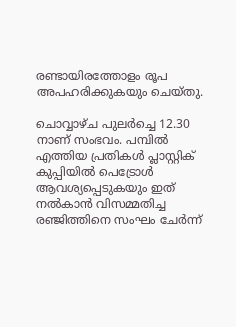രണ്ടായിരത്തോളം രൂപ അപഹരിക്കുകയും ചെയ്തു.

ചൊവ്വാഴ്ച പുലർച്ചെ 12.30 നാണ് സംഭവം. പമ്പിൽ എത്തിയ പ്രതികൾ പ്ലാസ്റ്റിക് കുപ്പിയിൽ പെട്രോൾ ആവശ്യപ്പെടുകയും ഇത് നൽകാൻ വിസമ്മതിച്ച രഞ്ജിത്തിനെ സംഘം ചേർന്ന്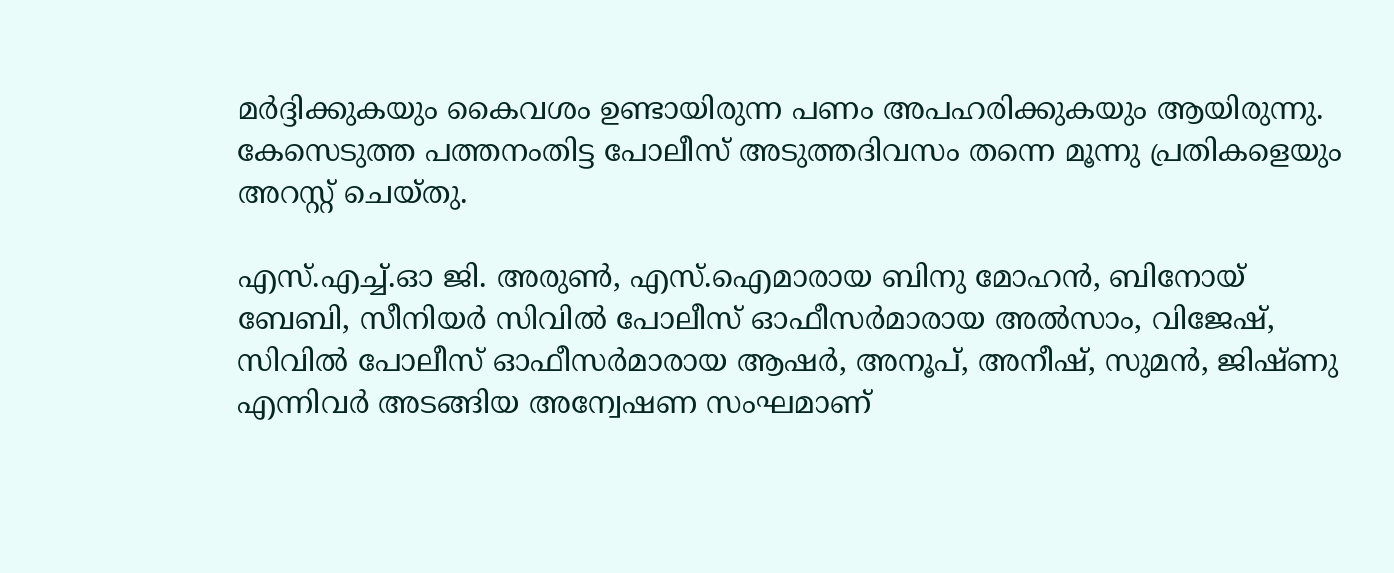മർദ്ദിക്കുകയും കൈവശം ഉണ്ടായിരുന്ന പണം അപഹരിക്കുകയും ആയിരുന്നു. കേസെടുത്ത പത്തനംതിട്ട പോലീസ് അടുത്തദിവസം തന്നെ മൂന്നു പ്രതികളെയും അറസ്റ്റ് ചെയ്തു.

എസ്.എച്ച്.ഓ ജി. അരുൺ, എസ്.ഐമാരായ ബിനു മോഹൻ, ബിനോയ് ബേബി, സീനിയർ സിവിൽ പോലീസ് ഓഫീസർമാരായ അൽസാം, വിജേഷ്, സിവിൽ പോലീസ് ഓഫീസർമാരായ ആഷർ, അനൂപ്, അനീഷ്, സുമൻ, ജിഷ്ണു എന്നിവർ അടങ്ങിയ അന്വേഷണ സംഘമാണ്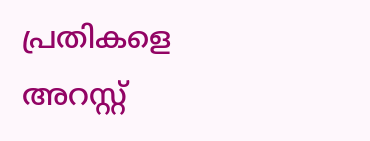പ്രതികളെ അറസ്റ്റ്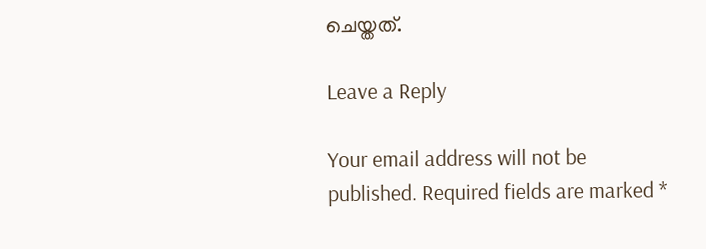ചെയ്തത്.

Leave a Reply

Your email address will not be published. Required fields are marked *